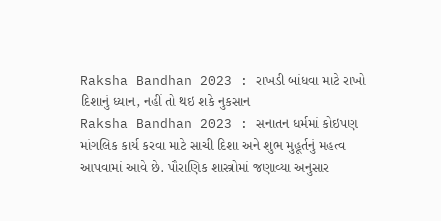Raksha Bandhan 2023 : રાખડી બાંધવા માટે રાખો દિશાનું ધ્યાન, નહીં તો થઇ શકે નુકસાન
Raksha Bandhan 2023 : સનાતન ધર્મમાં કોઇપણ માંગલિક કાર્ય કરવા માટે સાચી દિશા અને શુભ મુહૂર્તનું મહત્વ આપવામાં આવે છે. પૌરાણિક શાસ્ત્રોમાં જણાવ્યા અનુસાર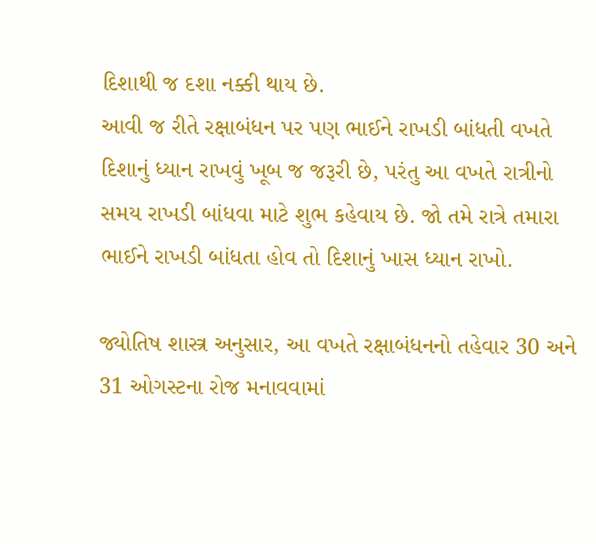દિશાથી જ દશા નક્કી થાય છે.
આવી જ રીતે રક્ષાબંધન પર પણ ભાઈને રાખડી બાંધતી વખતે દિશાનું ધ્યાન રાખવું ખૂબ જ જરૂરી છે, પરંતુ આ વખતે રાત્રીનો સમય રાખડી બાંધવા માટે શુભ કહેવાય છે. જો તમે રાત્રે તમારા ભાઈને રાખડી બાંધતા હોવ તો દિશાનું ખાસ ધ્યાન રાખો.

જ્યોતિષ શાસ્ત્ર અનુસાર, આ વખતે રક્ષાબંધનનો તહેવાર 30 અને 31 ઓગસ્ટના રોજ મનાવવામાં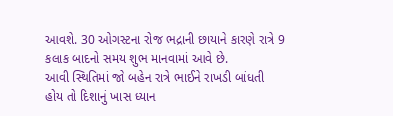આવશે. 30 ઓગસ્ટના રોજ ભદ્રાની છાયાને કારણે રાત્રે 9 કલાક બાદનો સમય શુભ માનવામાં આવે છે.
આવી સ્થિતિમાં જો બહેન રાત્રે ભાઈને રાખડી બાંધતી હોય તો દિશાનું ખાસ ધ્યાન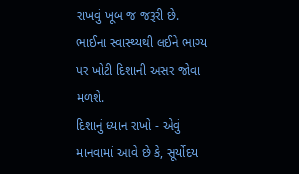રાખવું ખૂબ જ જરૂરી છે. ભાઈના સ્વાસ્થ્યથી લઈને ભાગ્ય પર ખોટી દિશાની અસર જોવા મળશે.
દિશાનું ધ્યાન રાખો - એવું માનવામાં આવે છે કે, સૂર્યોદય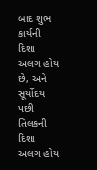બાદ શુભ કાર્યની દિશા અલગ હોય છે, અને સૂર્યોદય પછી તિલકની દિશા અલગ હોય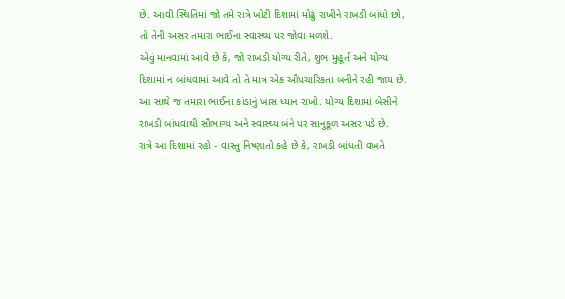છે. આવી સ્થિતિમાં જો તમે રાત્રે ખોટી દિશામાં મોઢું રાખીને રાખડી બાંધો છો, તો તેની અસર તમારા ભાઈના સ્વાસ્થ્ય પર જોવા મળશે.
એવું માનવામાં આવે છે કે, જો રાખડી યોગ્ય રીતે, શુભ મુહૂર્ત અને યોગ્ય દિશામાં ન બાંધવામાં આવે તો તે માત્ર એક ઔપચારિકતા બનીને રહી જાય છે. આ સાથે જ તમારા ભાઈના કાંડાનું ખાસ ધ્યાન રાખો. યોગ્ય દિશામાં બેસીને રાખડી બાંધવાથી સૌભાગ્ય અને સ્વાસ્થ્ય બંને પર સાનુકૂળ અસર પડે છે.
રાત્રે આ દિશામાં રહો - વાસ્તુ નિષ્ણાતો કહે છે કે, રાખડી બાંધતી વખતે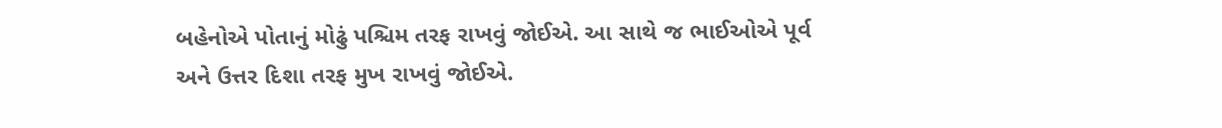બહેનોએ પોતાનું મોઢું પશ્ચિમ તરફ રાખવું જોઈએ. આ સાથે જ ભાઈઓએ પૂર્વ અને ઉત્તર દિશા તરફ મુખ રાખવું જોઈએ.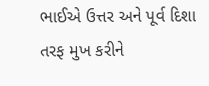ભાઈએ ઉત્તર અને પૂર્વ દિશા તરફ મુખ કરીને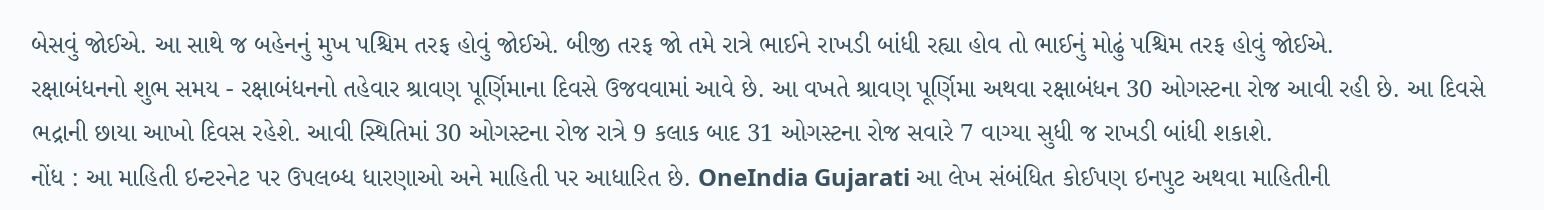બેસવું જોઈએ. આ સાથે જ બહેનનું મુખ પશ્ચિમ તરફ હોવું જોઈએ. બીજી તરફ જો તમે રાત્રે ભાઈને રાખડી બાંધી રહ્યા હોવ તો ભાઈનું મોઢું પશ્ચિમ તરફ હોવું જોઈએ.
રક્ષાબંધનનો શુભ સમય - રક્ષાબંધનનો તહેવાર શ્રાવણ પૂર્ણિમાના દિવસે ઉજવવામાં આવે છે. આ વખતે શ્રાવણ પૂર્ણિમા અથવા રક્ષાબંધન 30 ઓગસ્ટના રોજ આવી રહી છે. આ દિવસે ભદ્રાની છાયા આખો દિવસ રહેશે. આવી સ્થિતિમાં 30 ઓગસ્ટના રોજ રાત્રે 9 કલાક બાદ 31 ઓગસ્ટના રોજ સવારે 7 વાગ્યા સુધી જ રાખડી બાંધી શકાશે.
નોંધ : આ માહિતી ઇન્ટરનેટ પર ઉપલબ્ધ ધારણાઓ અને માહિતી પર આધારિત છે. OneIndia Gujarati આ લેખ સંબંધિત કોઈપણ ઇનપુટ અથવા માહિતીની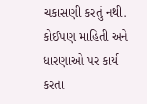ચકાસણી કરતું નથી. કોઈપણ માહિતી અને ધારણાઓ પર કાર્ય કરતા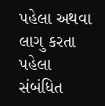પહેલા અથવા લાગુ કરતા પહેલા સંબંધિત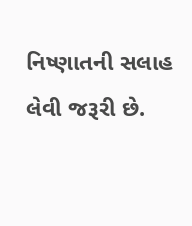નિષ્ણાતની સલાહ લેવી જરૂરી છે.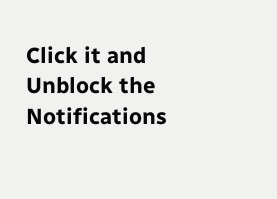Click it and Unblock the Notifications